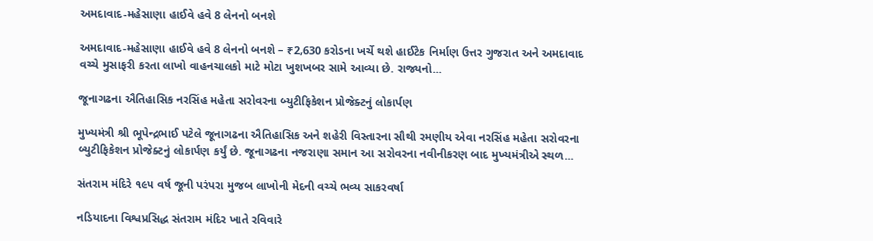અમદાવાદ-મહેસાણા હાઈવે હવે 8 લેનનો બનશે

અમદાવાદ-મહેસાણા હાઈવે હવે 8 લેનનો બનશે – ₹2,630 કરોડના ખર્ચે થશે હાઈટેક નિર્માણ ઉત્તર ગુજરાત અને અમદાવાદ વચ્ચે મુસાફરી કરતા લાખો વાહનચાલકો માટે મોટા ખુશખબર સામે આવ્યા છે. રાજ્યનો...

જૂનાગઢના ઐતિહાસિક નરસિંહ મહેતા સરોવરના બ્યુટીફિકેશન પ્રોજેક્ટનું લોકાર્પણ

મુખ્યમંત્રી શ્રી ભૂપેન્દ્રભાઈ પટેલે જૂનાગઢના ઐતિહાસિક અને શહેરી વિસ્તારના સૌથી રમણીય એવા નરસિંહ મહેતા સરોવરના બ્યુટીફિકેશન પ્રોજેક્ટનું લોકાર્પણ કર્યું છે. જૂનાગઢના નજરાણા સમાન આ સરોવરના નવીનીકરણ બાદ મુખ્યમંત્રીએ સ્થળ...

સંતરામ મંદિરે ૧૯૫ વર્ષ જૂની પરંપરા મુજબ લાખોની મેદની વચ્ચે ભવ્ય સાકરવર્ષા

નડિયાદના વિશ્વપ્રસિદ્ધ સંતરામ મંદિર ખાતે રવિવારે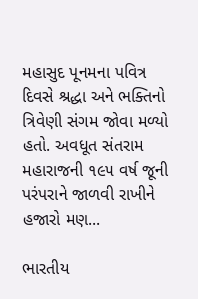મહાસુદ પૂનમના પવિત્ર દિવસે શ્રદ્ધા અને ભક્તિનો ત્રિવેણી સંગમ જોવા મળ્યો હતો. અવધૂત સંતરામ મહારાજની ૧૯૫ વર્ષ જૂની પરંપરાને જાળવી રાખીને હજારો મણ...

ભારતીય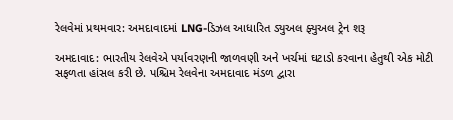રેલવેમાં પ્રથમવાર: અમદાવાદમાં LNG-ડિઝલ આધારિત ડ્યુઅલ ફ્યુઅલ ટ્રેન શરૂ

અમદાવાદ: ભારતીય રેલવેએ પર્યાવરણની જાળવણી અને ખર્ચમાં ઘટાડો કરવાના હેતુથી એક મોટી સફળતા હાંસલ કરી છે. પશ્ચિમ રેલવેના અમદાવાદ મંડળ દ્વારા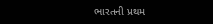ભારતની પ્રથમ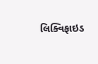લિક્વિફાઇડ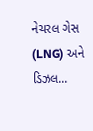નેચરલ ગેસ (LNG) અને ડિઝલ...